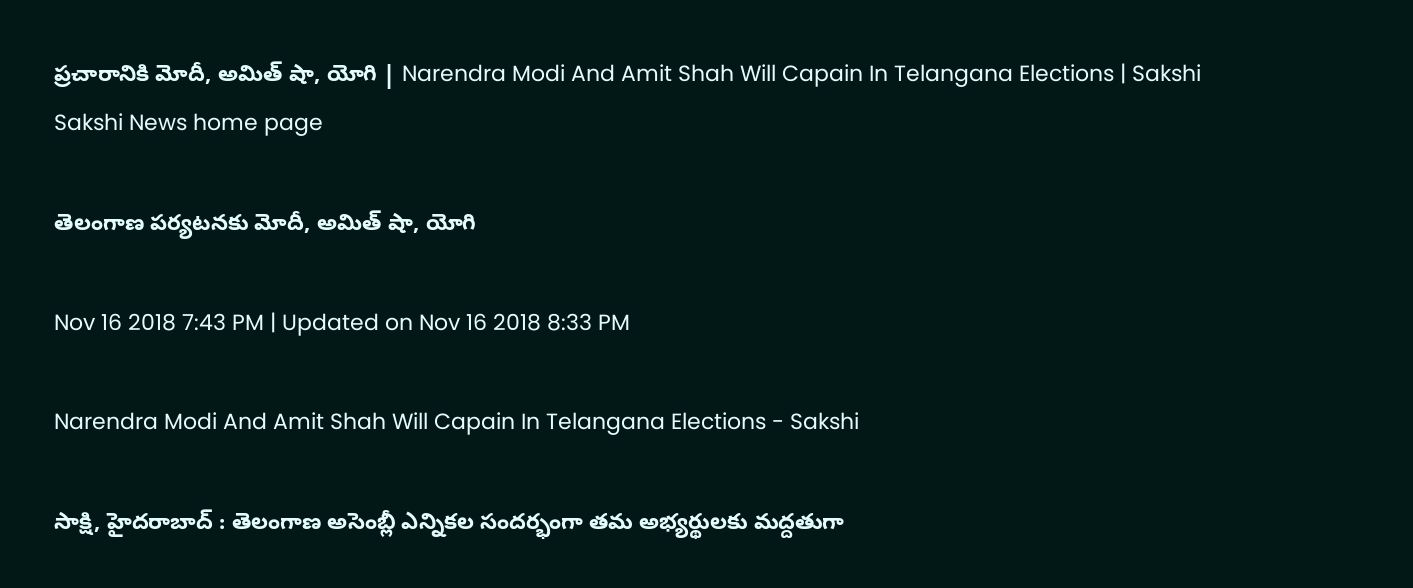ప్రచారానికి మోదీ, అమిత్‌ షా, యోగి | Narendra Modi And Amit Shah Will Capain In Telangana Elections | Sakshi
Sakshi News home page

తెలంగాణ పర్యటనకు మోదీ, అమిత్‌ షా, యోగి

Nov 16 2018 7:43 PM | Updated on Nov 16 2018 8:33 PM

Narendra Modi And Amit Shah Will Capain In Telangana Elections - Sakshi

సాక్షి, హైదరాబాద్‌ : తెలంగాణ అసెంబ్లీ ఎన్నికల సందర్భంగా తమ అభ్యర్థులకు మద్దతుగా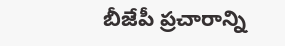బీజేపీ ప్రచారాన్ని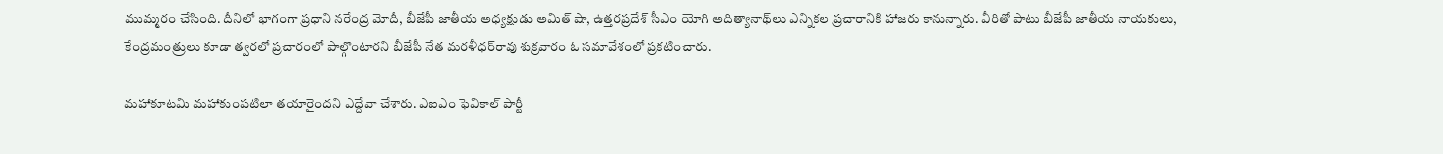ముమ్మరం చేసింది. దీనిలో భాగంగా ప్రధాని నరేంద్ర మోదీ, బీజేపీ జాతీయ అధ్యక్షుడు అమిత్‌ షా, ఉత్తరప్రదేశ్‌ సీఎం యోగి అదిత్యానాథ్‌లు ఎన్నికల ప్రచారానికి హాజరు కానున్నారు. వీరితో పాటు బీజేపీ జాతీయ నాయకులు, కేంద్రమంత్రులు కూడా త్వరలో ప్రచారంలో పాల్గొంటారని బీజేపీ నేత మరళీధర్‌రావు శుక్రవారం ఓ సమావేశంలో ప్రకటించారు.

మహాకూటమి మహాకుంపటిలా తయారైందని ఎద్దేవా చేశారు. ఎఐఎం ఫెవికాల్‌ పార్టీ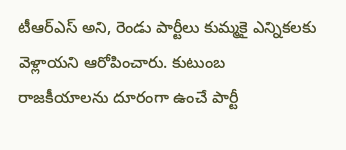టీఆర్‌ఎస్‌ అని, రెండు పార్టీలు కుమ్మకై ఎన్నికలకు వెళ్లాయని ఆరోపించారు. కుటుంబ రాజకీయాలను దూరంగా ఉంచే పార్టీ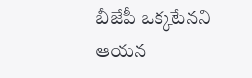బీజేపీ ఒక్కటేనని ఆయన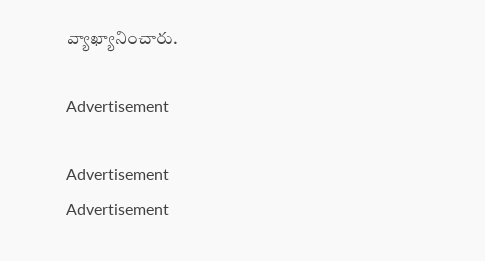వ్యాఖ్యానించారు.

Advertisement

Advertisement
Advertisement